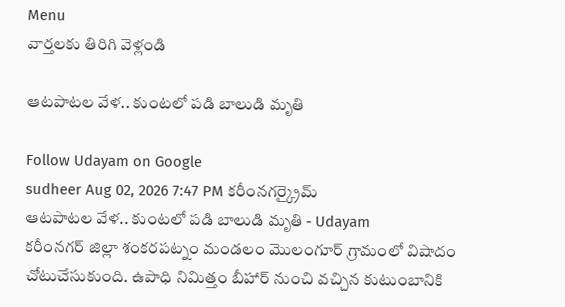Menu
వార్తలకు తిరిగి వెళ్లండి

ఆటపాటల వేళ.. కుంటలో పడి బాలుడి మృతి

Follow Udayam on Google
sudheer Aug 02, 2026 7:47 PM కరీంనగర్క్రైమ్
ఆటపాటల వేళ.. కుంటలో పడి బాలుడి మృతి - Udayam
కరీంనగర్ జిల్లా శంకరపట్నం మండలం మొలంగూర్ గ్రామంలో విషాదం చోటుచేసుకుంది. ఉపాధి నిమిత్తం బీహార్ నుంచి వచ్చిన కుటుంబానికి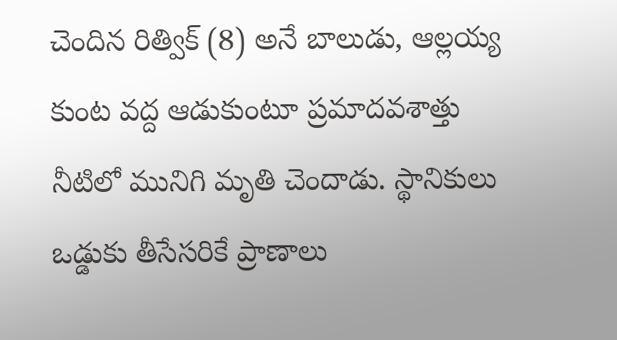చెందిన రిత్విక్ (8) అనే బాలుడు, ఆల్లయ్య కుంట వద్ద ఆడుకుంటూ ప్రమాదవశాత్తు నీటిలో మునిగి మృతి చెందాడు. స్థానికులు ఒడ్డుకు తీసేసరికే ప్రాణాలు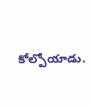కోల్పోయాడు.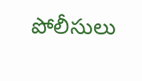పోలీసులు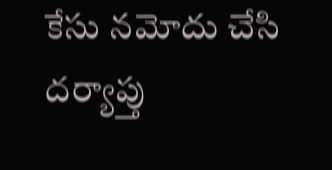కేసు నమోదు చేసి దర్యాప్తు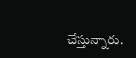చేస్తున్నారు.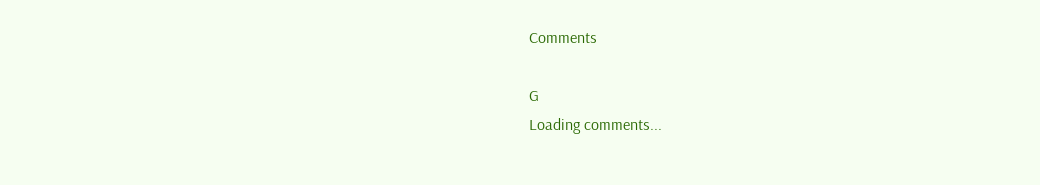Comments

G
Loading comments...